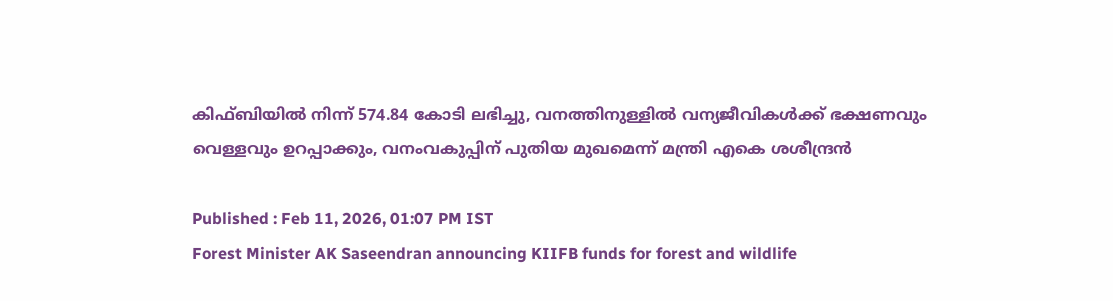കിഫ്ബിയിൽ നിന്ന് 574.84 കോടി ലഭിച്ചു, വനത്തിനുള്ളിൽ വന്യജീവികൾക്ക് ഭക്ഷണവും വെള്ളവും ഉറപ്പാക്കും, വനംവകുപ്പിന് പുതിയ മുഖമെന്ന് മന്ത്രി എകെ ശശീന്ദ്രൻ

Published : Feb 11, 2026, 01:07 PM IST
Forest Minister AK Saseendran announcing KIIFB funds for forest and wildlife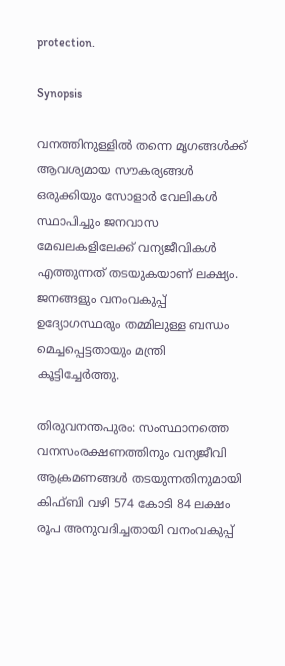protection.

Synopsis

വനത്തിനുള്ളിൽ തന്നെ മൃഗങ്ങൾക്ക് ആവശ്യമായ സൗകര്യങ്ങൾ ഒരുക്കിയും സോളാർ വേലികൾ സ്ഥാപിച്ചും ജനവാസ മേഖലകളിലേക്ക് വന്യജീവികൾ എത്തുന്നത് തടയുകയാണ് ലക്ഷ്യം.  ജനങ്ങളും വനംവകുപ്പ് ഉദ്യോഗസ്ഥരും തമ്മിലുള്ള ബന്ധം മെച്ചപ്പെട്ടതായും മന്ത്രി കൂട്ടിച്ചേർത്തു.

തിരുവനന്തപുരം: സംസ്ഥാനത്തെ വനസംരക്ഷണത്തിനും വന്യജീവി ആക്രമണങ്ങൾ തടയുന്നതിനുമായി കിഫ്ബി വഴി 574 കോടി 84 ലക്ഷം രൂപ അനുവദിച്ചതായി വനംവകുപ്പ്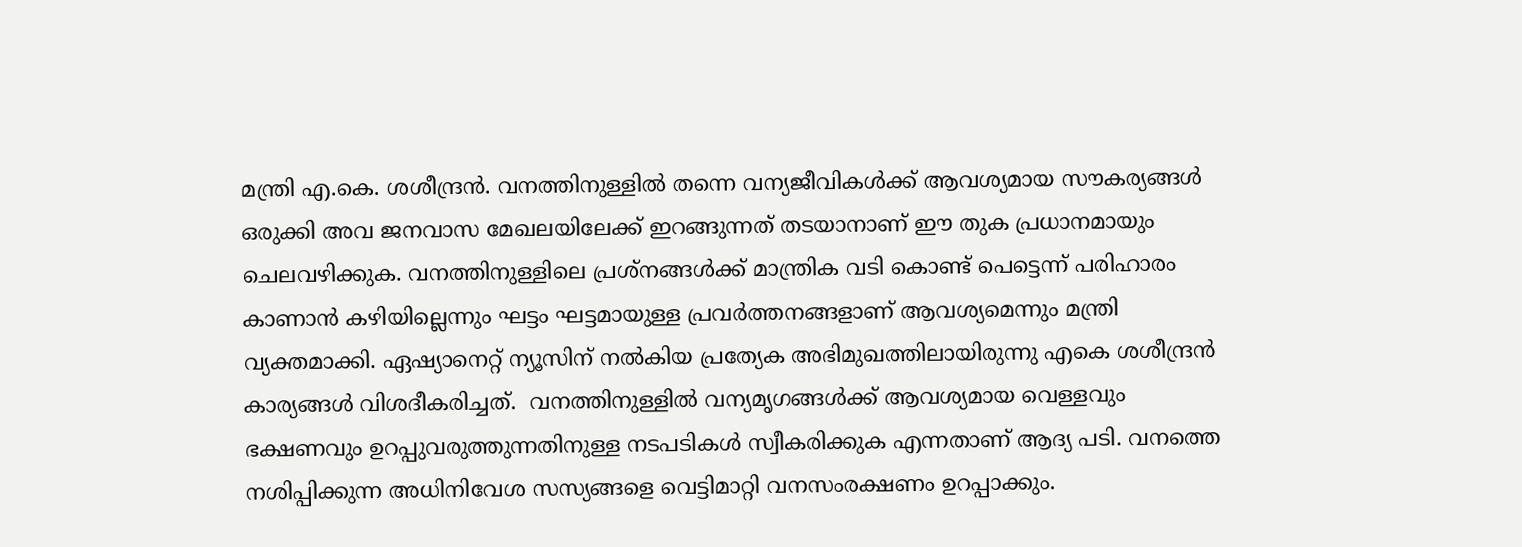മന്ത്രി എ.കെ. ശശീന്ദ്രൻ. വനത്തിനുള്ളിൽ തന്നെ വന്യജീവികൾക്ക് ആവശ്യമായ സൗകര്യങ്ങൾ ഒരുക്കി അവ ജനവാസ മേഖലയിലേക്ക് ഇറങ്ങുന്നത് തടയാനാണ് ഈ തുക പ്രധാനമായും ചെലവഴിക്കുക. വനത്തിനുള്ളിലെ പ്രശ്നങ്ങൾക്ക് മാന്ത്രിക വടി കൊണ്ട് പെട്ടെന്ന് പരിഹാരം കാണാൻ കഴിയില്ലെന്നും ഘട്ടം ഘട്ടമായുള്ള പ്രവർത്തനങ്ങളാണ് ആവശ്യമെന്നും മന്ത്രി വ്യക്തമാക്കി. ഏഷ്യാനെറ്റ് ന്യൂസിന് നൽകിയ പ്രത്യേക അഭിമുഖത്തിലായിരുന്നു എകെ ശശീന്ദ്രൻ കാര്യങ്ങൾ വിശദീകരിച്ചത്.  വനത്തിനുള്ളിൽ വന്യമൃഗങ്ങൾക്ക് ആവശ്യമായ വെള്ളവും ഭക്ഷണവും ഉറപ്പുവരുത്തുന്നതിനുള്ള നടപടികൾ സ്വീകരിക്കുക എന്നതാണ് ആദ്യ പടി. വനത്തെ നശിപ്പിക്കുന്ന അധിനിവേശ സസ്യങ്ങളെ വെട്ടിമാറ്റി വനസംരക്ഷണം ഉറപ്പാക്കും.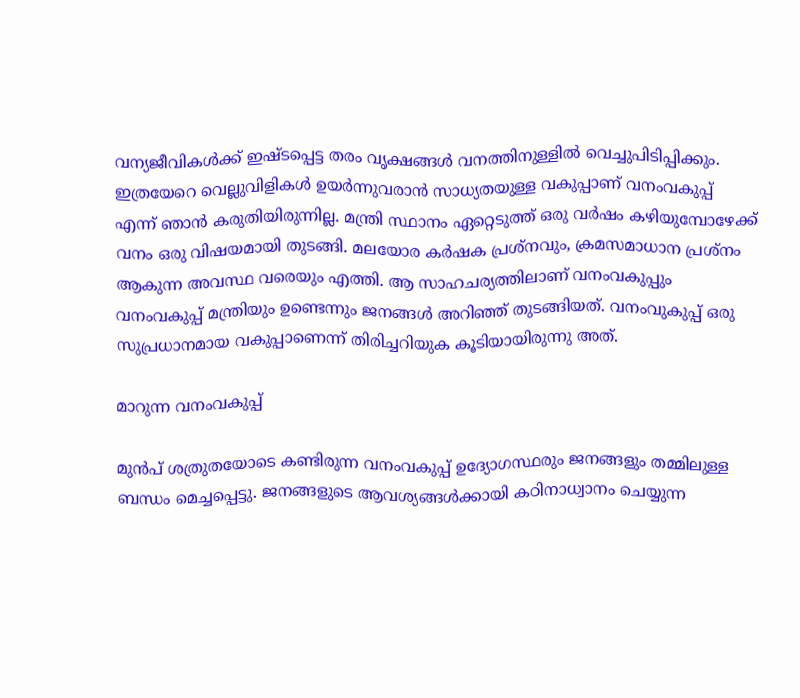വന്യജീവികൾക്ക് ഇഷ്ടപ്പെട്ട തരം വൃക്ഷങ്ങൾ വനത്തിനുള്ളിൽ വെച്ചുപിടിപ്പിക്കും. ഇത്രയേറെ വെല്ലുവിളികൾ ഉയര്‍ന്നുവരാൻ സാധ്യതയുള്ള വകുപ്പാണ് വനംവകുപ്പ് എന്ന് ഞാൻ കരുതിയിരുന്നില്ല. മന്ത്രി സ്ഥാനം ഏറ്റെടുത്ത് ഒരു വര്‍ഷം കഴിയുമ്പോഴേക്ക് വനം ഒരു വിഷയമായി തുടങ്ങി. മലയോര കര്‍ഷക പ്രശ്നവും, ക്രമസമാധാന പ്രശ്നം ആകുന്ന അവസ്ഥ വരെയും എത്തി. ആ സാഹചര്യത്തിലാണ് വനംവകുപ്പും വനംവകുപ്പ് മന്ത്രിയും ഉണ്ടെന്നും ജനങ്ങൾ അറിഞ്ഞ് തുടങ്ങിയത്. വനംവുകുപ്പ് ഒരു സുപ്രധാനമായ വകുപ്പാണെന്ന് തിരിച്ചറിയുക കൂടിയായിരുന്നു അത്.

മാറുന്ന വനംവകുപ്പ്

മുൻപ് ശത്രുതയോടെ കണ്ടിരുന്ന വനംവകുപ്പ് ഉദ്യോഗസ്ഥരും ജനങ്ങളും തമ്മിലുള്ള ബന്ധം മെച്ചപ്പെട്ടു. ജനങ്ങളുടെ ആവശ്യങ്ങൾക്കായി കഠിനാധ്വാനം ചെയ്യുന്ന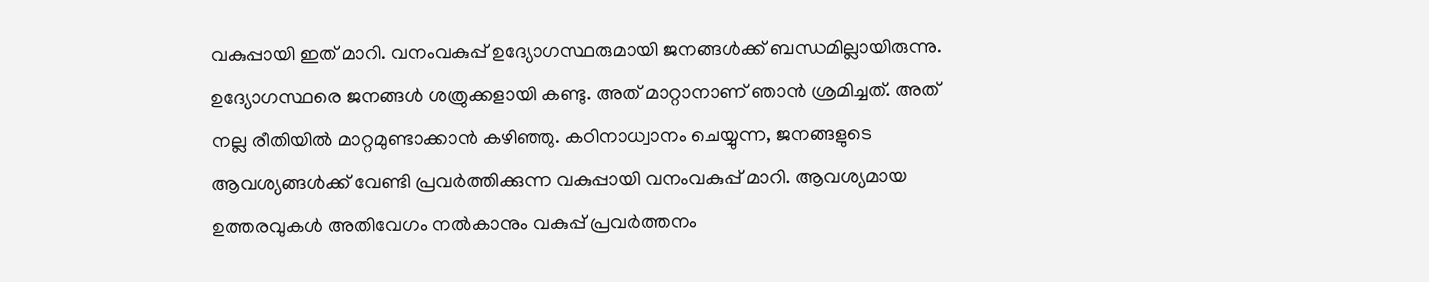വകുപ്പായി ഇത് മാറി. വനംവകുപ്പ് ഉദ്യോഗസ്ഥരുമായി ജനങ്ങൾക്ക് ബന്ധമില്ലായിരുന്നു. ഉദ്യോഗസ്ഥരെ ജനങ്ങൾ ശത്രുക്കളായി കണ്ടു. അത് മാറ്റാനാണ് ഞാൻ ശ്രമിച്ചത്. അത് നല്ല രീതിയിൽ മാറ്റമുണ്ടാക്കാൻ കഴിഞ്ഞു. കഠിനാധ്വാനം ചെയ്യുന്ന, ജനങ്ങളുടെ ആവശ്യങ്ങൾക്ക് വേണ്ടി പ്രവര്‍ത്തിക്കുന്ന വകുപ്പായി വനംവകുപ്പ് മാറി. ആവശ്യമായ ഉത്തരവുകൾ അതിവേഗം നൽകാനും വകുപ്പ് പ്രവര്‍ത്തനം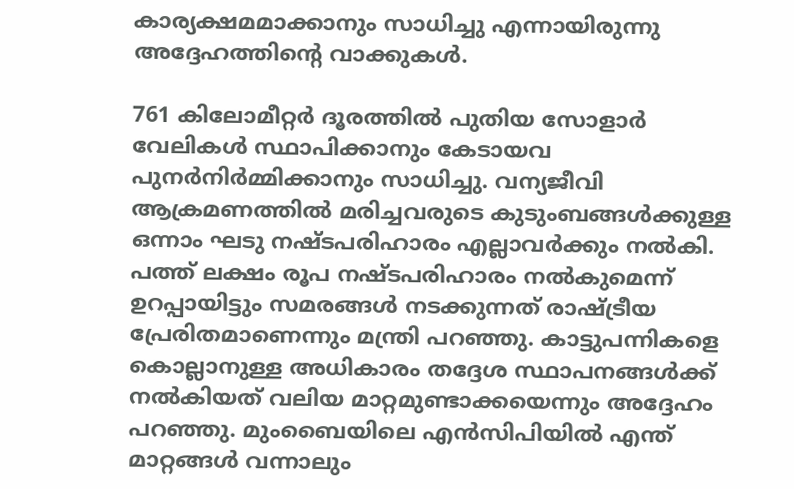കാര്യക്ഷമമാക്കാനും സാധിച്ചു എന്നായിരുന്നു അദ്ദേഹത്തിന്റെ വാക്കുകൾ.

761 കിലോമീറ്റർ ദൂരത്തിൽ പുതിയ സോളാർ വേലികൾ സ്ഥാപിക്കാനും കേടായവ പുനർനിർമ്മിക്കാനും സാധിച്ചു. വന്യജീവി ആക്രമണത്തിൽ മരിച്ചവരുടെ കുടുംബങ്ങൾക്കുള്ള ഒന്നാം ഘടു നഷ്ടപരിഹാരം എല്ലാവർക്കും നൽകി. പത്ത് ലക്ഷം രൂപ നഷ്ടപരിഹാരം നൽകുമെന്ന് ഉറപ്പായിട്ടും സമരങ്ങൾ നടക്കുന്നത് രാഷ്ട്രീയ പ്രേരിതമാണെന്നും മന്ത്രി പറഞ്ഞു. കാട്ടുപന്നികളെ കൊല്ലാനുള്ള അധികാരം തദ്ദേശ സ്ഥാപനങ്ങൾക്ക് നൽകിയത് വലിയ മാറ്റമുണ്ടാക്കയെന്നും അദ്ദേഹം പറഞ്ഞു. മുംബൈയിലെ എൻസിപിയിൽ എന്ത് മാറ്റങ്ങൾ വന്നാലും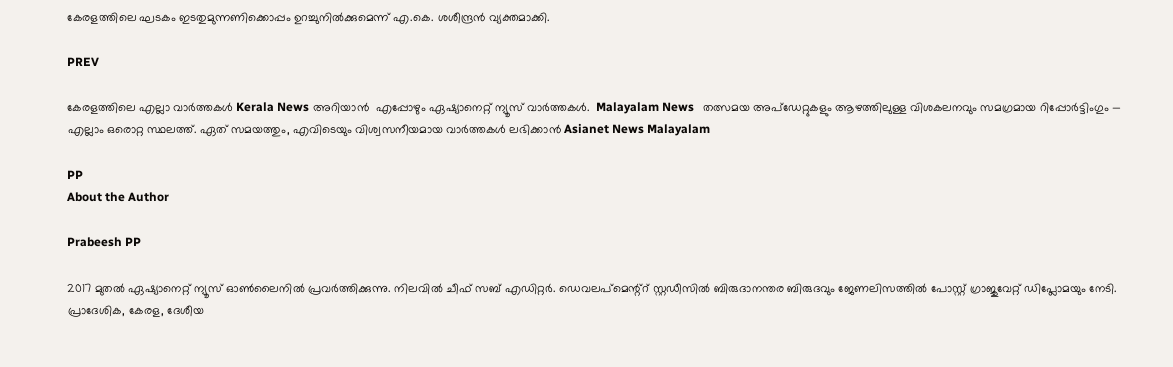കേരളത്തിലെ ഘടകം ഇടതുമുന്നണിക്കൊപ്പം ഉറച്ചുനിൽക്കുമെന്ന് എ.കെ. ശശീന്ദ്രൻ വ്യക്തമാക്കി.

PREV

കേരളത്തിലെ എല്ലാ വാർത്തകൾ Kerala News അറിയാൻ  എപ്പോഴും ഏഷ്യാനെറ്റ് ന്യൂസ് വാർത്തകൾ.  Malayalam News   തത്സമയ അപ്‌ഡേറ്റുകളും ആഴത്തിലുള്ള വിശകലനവും സമഗ്രമായ റിപ്പോർട്ടിംഗും — എല്ലാം ഒരൊറ്റ സ്ഥലത്ത്. ഏത് സമയത്തും, എവിടെയും വിശ്വസനീയമായ വാർത്തകൾ ലഭിക്കാൻ Asianet News Malayalam

PP
About the Author

Prabeesh PP

2017 മുതല്‍ ഏഷ്യാനെറ്റ് ന്യൂസ് ഓണ്‍ലൈനില്‍ പ്രവര്‍ത്തിക്കുന്നു. നിലവില്‍ ചീഫ് സബ് എഡിറ്റര്‍. ഡെവലപ്മെന്റ്റ് സ്റ്റഡീസിൽ ബിരുദാനന്തര ബിരുദവും ജേണലിസത്തില്‍ പോസ്റ്റ് ഗ്രാജുവേറ്റ് ഡിപ്ലോമയും നേടി. പ്രാദേശിക, കേരള, ദേശീയ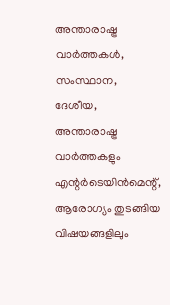അന്താരാഷ്ട്ര വാർത്തകൾ, സംസ്ഥാന, ദേശീയ, അന്താരാഷ്ട്ര വാര്‍ത്തകളും എന്റര്‍ടെയിന്‍മെന്റ്, ആരോഗ്യം തുടങ്ങിയ വിഷയങ്ങളിലും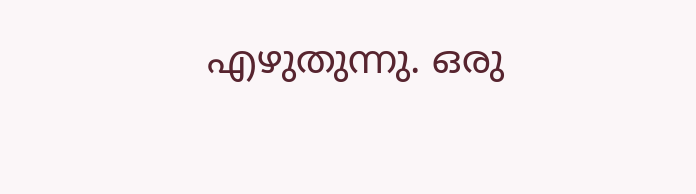എഴുതുന്നു. ഒരു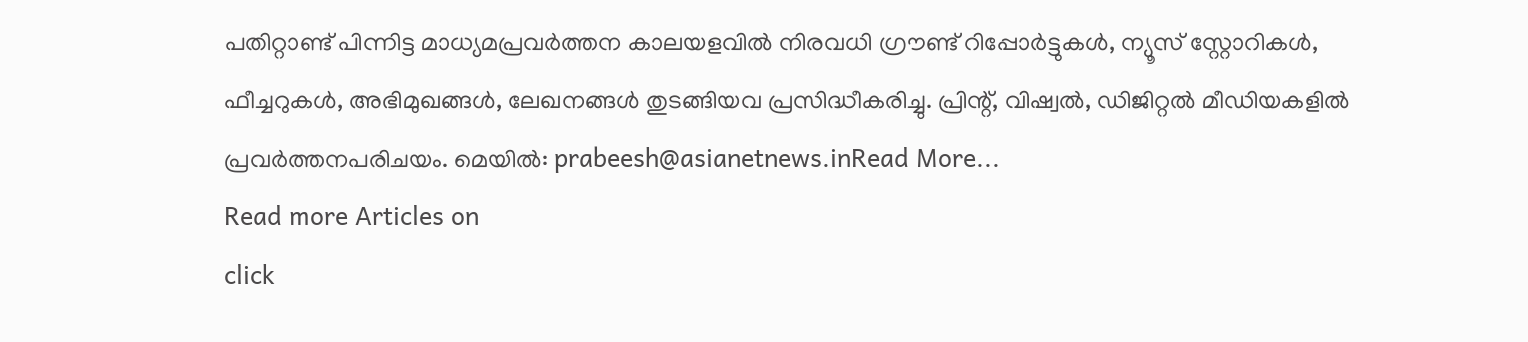പതിറ്റാണ്ട് പിന്നിട്ട മാധ്യമപ്രവര്‍ത്തന കാലയളവില്‍ നിരവധി ഗ്രൗണ്ട് റിപ്പോര്‍ട്ടുകള്‍, ന്യൂസ് സ്റ്റോറികള്‍, ഫീച്ചറുകള്‍, അഭിമുഖങ്ങള്‍, ലേഖനങ്ങള്‍ തുടങ്ങിയവ പ്രസിദ്ധീകരിച്ചു. പ്രിന്റ്, വിഷ്വല്‍, ഡിജിറ്റല്‍ മീഡിയകളില്‍ പ്രവര്‍ത്തനപരിചയം. മെയില്‍: prabeesh@asianetnews.inRead More...
Read more Articles on
click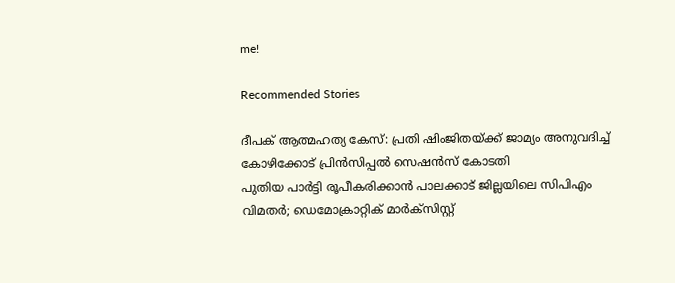me!

Recommended Stories

ദീപക് ആത്മഹത്യ കേസ്: പ്രതി ഷിംജിതയ്ക്ക് ജാമ്യം അനുവദിച്ച് കോഴിക്കോട് പ്രിൻസിപ്പൽ സെഷൻസ് കോടതി
പുതിയ പാർട്ടി രൂപീകരിക്കാൻ പാലക്കാട് ജില്ലയിലെ സിപിഎം വിമതർ; ഡെമോക്രാറ്റിക് മാർക്സിസ്റ്റ്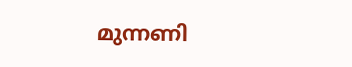മുന്നണി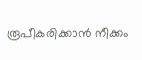രൂപീകരിക്കാന്‍ നീക്കം